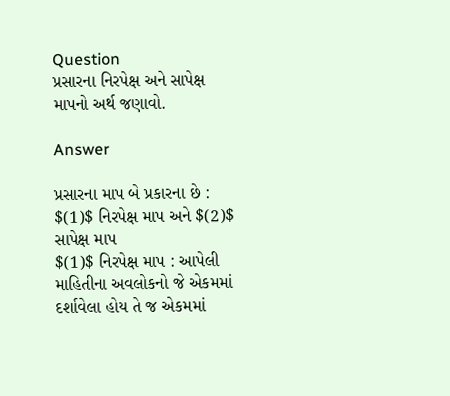Question
પ્રસારના નિરપેક્ષ અને સાપેક્ષ માપનો અર્થ જણાવો.

Answer

પ્રસારના માપ બે પ્રકારના છે : $(1)$ નિરપેક્ષ માપ અને $(2)$ સાપેક્ષ માપ
$(1)$ નિરપેક્ષ માપ : આપેલી માહિતીના અવલોકનો જે એકમમાં દર્શાવેલા હોય તે જ એકમમાં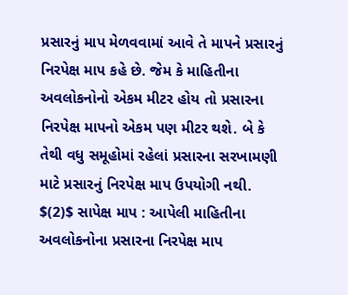પ્રસારનું માપ મેળવવામાં આવે તે માપને પ્રસારનું નિરપેક્ષ માપ કહે છે. જેમ કે માહિતીના અવલોકનોનો એકમ મીટર હોય તો પ્રસારના નિરપેક્ષ માપનો એકમ પણ મીટર થશે. બે કે તેથી વધુ સમૂહોમાં રહેલાં પ્રસારના સરખામણી માટે પ્રસારનું નિરપેક્ષ માપ ઉપયોગી નથી.
$(2)$ સાપેક્ષ માપ : આપેલી માહિતીના અવલોકનોના પ્રસારના નિરપેક્ષ માપ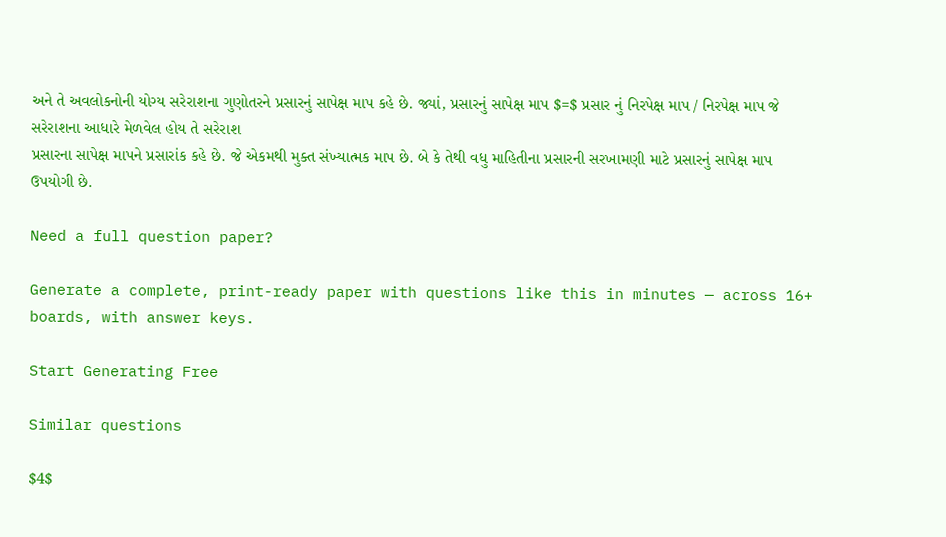અને તે અવલોકનોની યોગ્ય સરેરાશના ગુણોતરને પ્રસારનું સાપેક્ષ માપ કહે છે. જ્યાં, પ્રસારનું સાપેક્ષ માપ $=$ પ્રસાર નું નિરપેક્ષ માપ / નિરપેક્ષ માપ જે સરેરાશના આધારે મેળવેલ હોય તે સરેરાશ
પ્રસારના સાપેક્ષ માપને પ્રસારાંક કહે છે. જે એકમથી મુક્ત સંખ્યાત્મક માપ છે. બે કે તેથી વધુ માહિતીના પ્રસારની સરખામણી માટે પ્રસારનું સાપેક્ષ માપ ઉપયોગી છે.

Need a full question paper?

Generate a complete, print-ready paper with questions like this in minutes — across 16+ boards, with answer keys.

Start Generating Free

Similar questions

$4$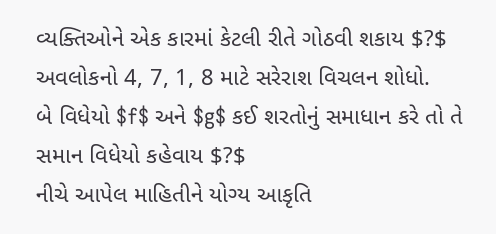વ્યક્તિઓને એક કારમાં કેટલી રીતે ગોઠવી શકાય $?$
અવલોકનો 4, 7, 1, 8 માટે સરેરાશ વિચલન શોધો.
બે વિધેયો $f$ અને $g$ કઈ શરતોનું સમાધાન કરે તો તે સમાન વિધેયો કહેવાય $?$
નીચે આપેલ માહિતીને યોગ્ય આકૃતિ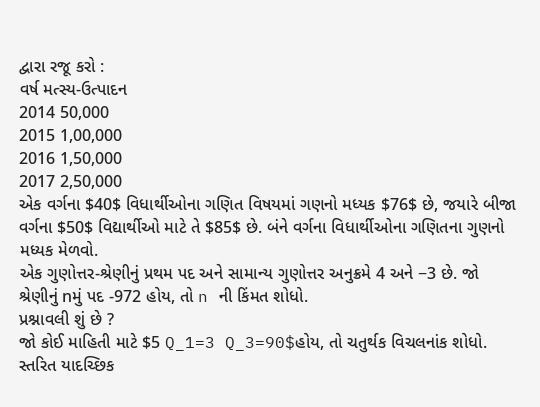દ્વારા રજૂ કરો :
વર્ષ મત્સ્ય-ઉત્પાદન
2014 50,000
2015 1,00,000
2016 1,50,000
2017 2,50,000
એક વર્ગના $40$ વિધાર્થીઓના ગણિત વિષયમાં ગણનો મધ્યક $76$ છે, જયારે બીજા વર્ગના $50$ વિદ્યાર્થીઓ માટે તે $85$ છે. બંને વર્ગના વિધાર્થીઓના ગણિતના ગુણનો મધ્યક મેળવો.
એક ગુણોત્તર-શ્રેણીનું પ્રથમ પદ અને સામાન્ય ગુણોત્તર અનુક્રમે 4 અને −3 છે. જો શ્રેણીનું nમું પદ -972 હોય, તો n ની કિંમત શોધો.
પ્રશ્નાવલી શું છે ?
જો કોઈ માહિતી માટે $5 Q_1=3 Q_3=90$હોય, તો ચતુર્થક વિચલનાંક શોધો.
સ્તરિત યાદચ્છિક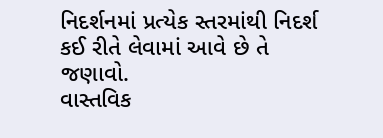નિદર્શનમાં પ્રત્યેક સ્તરમાંથી નિદર્શ કઈ રીતે લેવામાં આવે છે તે જણાવો.
વાસ્તવિક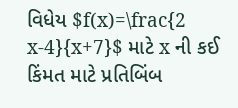વિધેય $f(x)=\frac{2 x-4}{x+7}$ માટે x ની કઈ કિંમત માટે પ્રતિબિંબ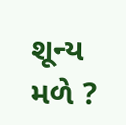શૂન્ય મળે ?